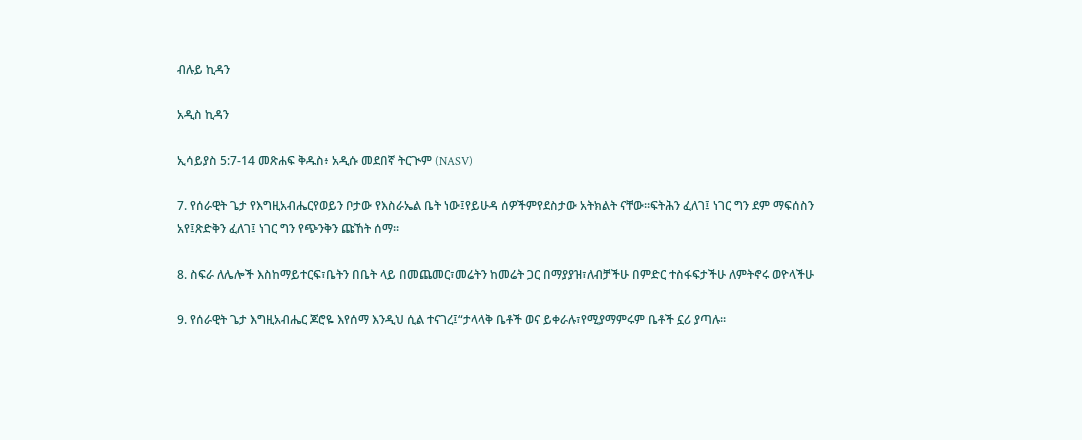ብሉይ ኪዳን

አዲስ ኪዳን

ኢሳይያስ 5:7-14 መጽሐፍ ቅዱስ፥ አዲሱ መደበኛ ትርጒም (NASV)

7. የሰራዊት ጌታ የእግዚአብሔርየወይን ቦታው የእስራኤል ቤት ነው፤የይሁዳ ሰዎችምየደስታው አትክልት ናቸው።ፍትሕን ፈለገ፤ ነገር ግን ደም ማፍሰስን አየ፤ጽድቅን ፈለገ፤ ነገር ግን የጭንቅን ጩኸት ሰማ።

8. ስፍራ ለሌሎች እስከማይተርፍ፣ቤትን በቤት ላይ በመጨመር፣መሬትን ከመሬት ጋር በማያያዝ፣ለብቻችሁ በምድር ተስፋፍታችሁ ለምትኖሩ ወዮላችሁ

9. የሰራዊት ጌታ እግዚአብሔር ጆሮዬ እየሰማ እንዲህ ሲል ተናገረ፤“ታላላቅ ቤቶች ወና ይቀራሉ፣የሚያማምሩም ቤቶች ኗሪ ያጣሉ።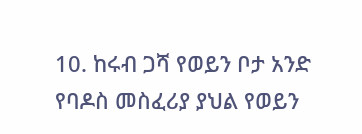10. ከሩብ ጋሻ የወይን ቦታ አንድ የባዶስ መስፈሪያ ያህል የወይን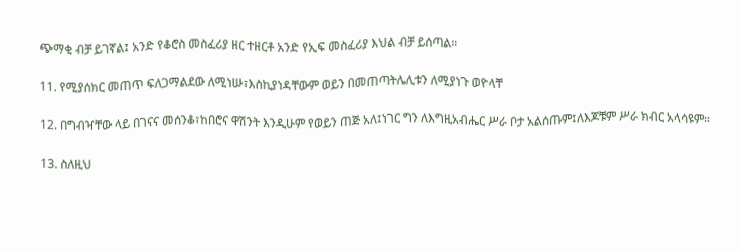ጭማቂ ብቻ ይገኛል፤ አንድ የቆሮስ መስፈሪያ ዘር ተዘርቶ አንድ የኢፍ መስፈሪያ እህል ብቻ ይሰጣል።

11. የሚያሰክር መጠጥ ፍለጋማልደው ለሚነሡ፣እስኪያነዳቸውም ወይን በመጠጣትሌሊቱን ለሚያነጉ ወዮላቸ

12. በግብዣቸው ላይ በገናና መሰንቆ፣ከበሮና ዋሽንት እንዲሁም የወይን ጠጅ አለ፤ነገር ግን ለእግዚአብሔር ሥራ ቦታ አልሰጡም፤ለእጆቹም ሥራ ክብር አላሳዩም።

13. ስለዚህ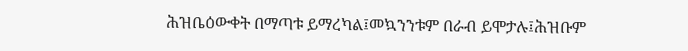ሕዝቤዕውቀት በማጣቱ ይማረካል፤መኳንንቱም በራብ ይሞታሉ፤ሕዝቡም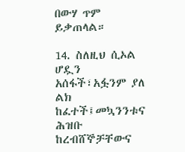በውሃ ጥም ይቃጠላል።

14. ስለዚህ ሲኦል ሆዷን አሰፋች፣አፏንም ያለ ልክ ከፈተች፤መኳንንቱና ሕዝቡ ከረብሸኞቻቸውና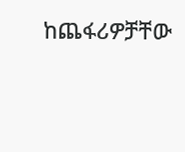ከጨፋሪዎቻቸው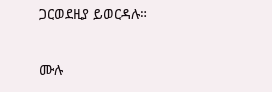ጋርወደዚያ ይወርዳሉ።

ሙሉ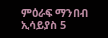ምዕራፍ ማንበብ ኢሳይያስ 5